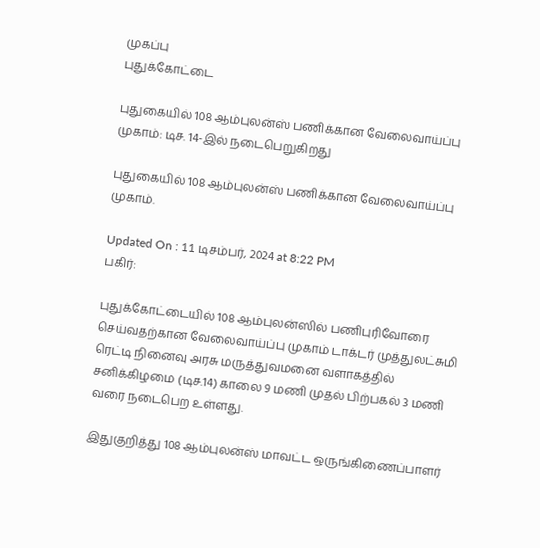முகப்பு
புதுக்கோட்டை

புதுகையில் 108 ஆம்புலன்ஸ் பணிக்கான வேலைவாய்ப்பு முகாம்: டிச. 14-இல் நடைபெறுகிறது

புதுகையில் 108 ஆம்புலன்ஸ் பணிக்கான வேலைவாய்ப்பு முகாம்.

Updated On : 11 டிசம்பர், 2024 at 8:22 PM
பகிர்:

புதுக்கோட்டையில் 108 ஆம்புலன்ஸில் பணிபுரிவோரை செய்வதற்கான வேலைவாய்ப்பு முகாம் டாக்டர் முத்துலட்சுமி ரெட்டி நினைவு அரசு மருத்துவமனை வளாகத்தில் சனிக்கிழமை (டிச.14) காலை 9 மணி முதல் பிற்பகல் 3 மணி வரை நடைபெற உள்ளது.

இதுகுறித்து 108 ஆம்புலன்ஸ் மாவட்ட ஒருங்கிணைப்பாளர்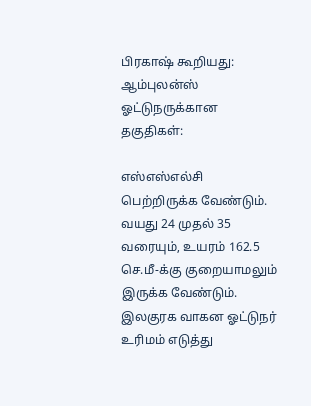பிரகாஷ் கூறியது: ஆம்புலன்ஸ் ஓட்டுநருக்கான தகுதிகள்:

எஸ்எஸ்எல்சி பெற்றிருக்க வேண்டும். வயது 24 முதல் 35 வரையும், உயரம் 162.5 செ.மீ-க்கு குறையாமலும் இருக்க வேண்டும். இலகுரக வாகன ஓட்டுநர் உரிமம் எடுத்து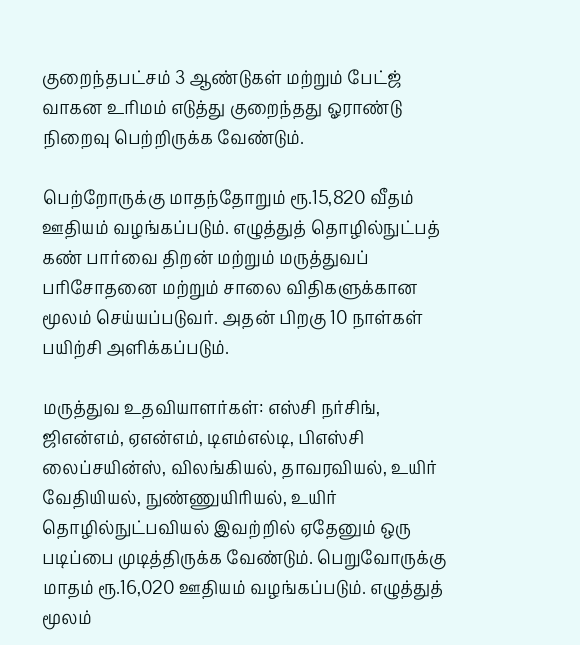குறைந்தபட்சம் 3 ஆண்டுகள் மற்றும் பேட்ஜ் வாகன உரிமம் எடுத்து குறைந்தது ஓராண்டு நிறைவு பெற்றிருக்க வேண்டும்.

பெற்றோருக்கு மாதந்தோறும் ரூ.15,820 வீதம் ஊதியம் வழங்கப்படும். எழுத்துத் தொழில்நுட்பத் கண் பார்வை திறன் மற்றும் மருத்துவப் பரிசோதனை மற்றும் சாலை விதிகளுக்கான மூலம் செய்யப்படுவர். அதன் பிறகு 10 நாள்கள் பயிற்சி அளிக்கப்படும்.

மருத்துவ உதவியாளர்கள்: எஸ்சி நர்சிங், ஜிஎன்எம், ஏஎன்எம், டிஎம்எல்டி, பிஎஸ்சி லைப்சயின்ஸ், விலங்கியல், தாவரவியல், உயிர் வேதியியல், நுண்ணுயிரியல், உயிர் தொழில்நுட்பவியல் இவற்றில் ஏதேனும் ஒரு படிப்பை முடித்திருக்க வேண்டும். பெறுவோருக்கு மாதம் ரூ.16,020 ஊதியம் வழங்கப்படும். எழுத்துத் மூலம்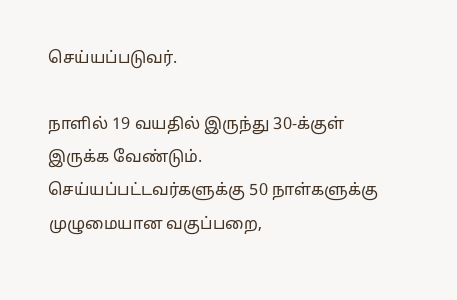செய்யப்படுவர்.

நாளில் 19 வயதில் இருந்து 30-க்குள் இருக்க வேண்டும். செய்யப்பட்டவர்களுக்கு 50 நாள்களுக்கு முழுமையான வகுப்பறை,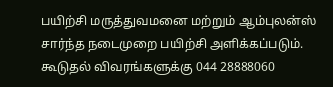பயிற்சி மருத்துவமனை மற்றும் ஆம்புலன்ஸ் சார்ந்த நடைமுறை பயிற்சி அளிக்கப்படும். கூடுதல் விவரங்களுக்கு 044 28888060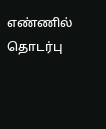எண்ணில் தொடர்பு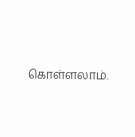கொள்ளலாம்.